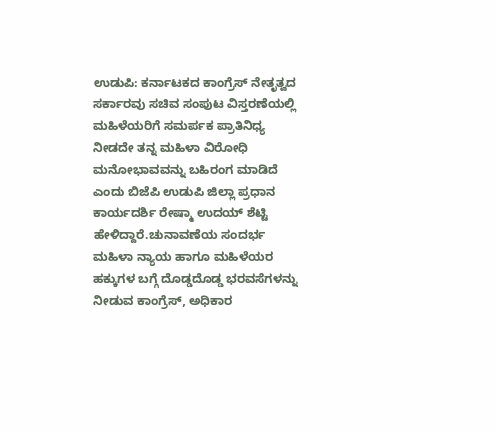ಉಡುಪಿ: ಕರ್ನಾಟಕದ ಕಾಂಗ್ರೆಸ್ ನೇತೃತ್ವದ ಸರ್ಕಾರವು ಸಚಿವ ಸಂಪುಟ ವಿಸ್ತರಣೆಯಲ್ಲಿ ಮಹಿಳೆಯರಿಗೆ ಸಮರ್ಪಕ ಪ್ರಾತಿನಿಧ್ಯ ನೀಡದೇ ತನ್ನ ಮಹಿಳಾ ವಿರೋಧಿ ಮನೋಭಾವವನ್ನು ಬಹಿರಂಗ ಮಾಡಿದೆ ಎಂದು ಬಿಜೆಪಿ ಉಡುಪಿ ಜಿಲ್ಲಾ ಪ್ರಧಾನ ಕಾರ್ಯದರ್ಶಿ ರೇಷ್ಮಾ ಉದಯ್ ಶೆಟ್ಟಿ ಹೇಳಿದ್ದಾರೆ.ಚುನಾವಣೆಯ ಸಂದರ್ಭ ಮಹಿಳಾ ನ್ಯಾಯ ಹಾಗೂ ಮಹಿಳೆಯರ ಹಕ್ಕುಗಳ ಬಗ್ಗೆ ದೊಡ್ಡದೊಡ್ಡ ಭರವಸೆಗಳನ್ನು ನೀಡುವ ಕಾಂಗ್ರೆಸ್, ಅಧಿಕಾರ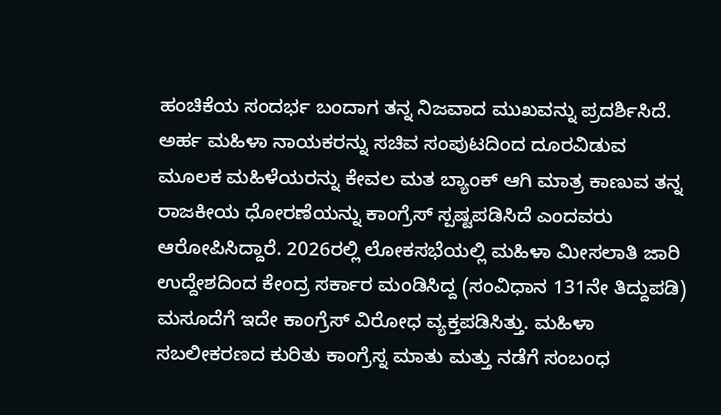ಹಂಚಿಕೆಯ ಸಂದರ್ಭ ಬಂದಾಗ ತನ್ನ ನಿಜವಾದ ಮುಖವನ್ನು ಪ್ರದರ್ಶಿಸಿದೆ. ಅರ್ಹ ಮಹಿಳಾ ನಾಯಕರನ್ನು ಸಚಿವ ಸಂಪುಟದಿಂದ ದೂರವಿಡುವ ಮೂಲಕ ಮಹಿಳೆಯರನ್ನು ಕೇವಲ ಮತ ಬ್ಯಾಂಕ್ ಆಗಿ ಮಾತ್ರ ಕಾಣುವ ತನ್ನ ರಾಜಕೀಯ ಧೋರಣೆಯನ್ನು ಕಾಂಗ್ರೆಸ್ ಸ್ಪಷ್ಟಪಡಿಸಿದೆ ಎಂದವರು ಆರೋಪಿಸಿದ್ದಾರೆ. 2026ರಲ್ಲಿ ಲೋಕಸಭೆಯಲ್ಲಿ ಮಹಿಳಾ ಮೀಸಲಾತಿ ಜಾರಿ ಉದ್ದೇಶದಿಂದ ಕೇಂದ್ರ ಸರ್ಕಾರ ಮಂಡಿಸಿದ್ದ (ಸಂವಿಧಾನ 131ನೇ ತಿದ್ದುಪಡಿ) ಮಸೂದೆಗೆ ಇದೇ ಕಾಂಗ್ರೆಸ್ ವಿರೋಧ ವ್ಯಕ್ತಪಡಿಸಿತ್ತು. ಮಹಿಳಾ ಸಬಲೀಕರಣದ ಕುರಿತು ಕಾಂಗ್ರೆಸ್ನ ಮಾತು ಮತ್ತು ನಡೆಗೆ ಸಂಬಂಧ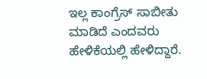ಇಲ್ಲ ಕಾಂಗ್ರೆಸ್ ಸಾಬೀತು ಮಾಡಿದೆ ಎಂದವರು ಹೇಳಿಕೆಯಲ್ಲಿ ಹೇಳಿದ್ದಾರೆ.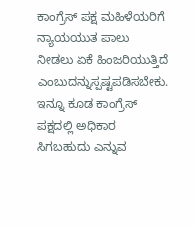ಕಾಂಗ್ರೆಸ್ ಪಕ್ಷ ಮಹಿಳೆಯರಿಗೆ ನ್ಯಾಯಯುತ ಪಾಲು ನೀಡಲು ಏಕೆ ಹಿಂಜರಿಯುತ್ತಿದೆ ಎಂಬುದನ್ನುಸ್ಪಷ್ಟಪಡಿಸಬೇಕು. ಇನ್ನೂ ಕೂಡ ಕಾಂಗ್ರೆಸ್ ಪಕ್ಷದಲ್ಲಿ ಅಧಿಕಾರ ಸಿಗಬಹುದು ಎನ್ನುವ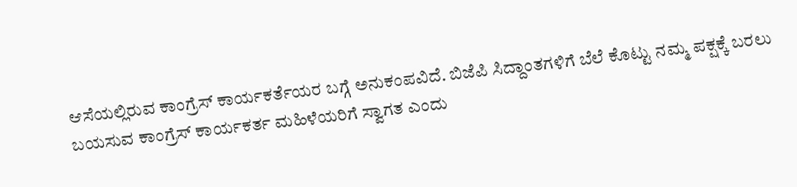ಆಸೆಯಲ್ಲಿರುವ ಕಾಂಗ್ರೆಸ್ ಕಾರ್ಯಕರ್ತೆಯರ ಬಗ್ಗೆ ಅನುಕಂಪವಿದೆ. ಬಿಜೆಪಿ ಸಿದ್ದಾಂತಗಳಿಗೆ ಬೆಲೆ ಕೊಟ್ಟು ನಮ್ಮ ಪಕ್ಷಕ್ಕೆ ಬರಲು ಬಯಸುವ ಕಾಂಗ್ರೆಸ್ ಕಾರ್ಯಕರ್ತ ಮಹಿಳೆಯರಿಗೆ ಸ್ವಾಗತ ಎಂದು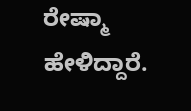ರೇಷ್ಮಾ ಹೇಳಿದ್ದಾರೆ.